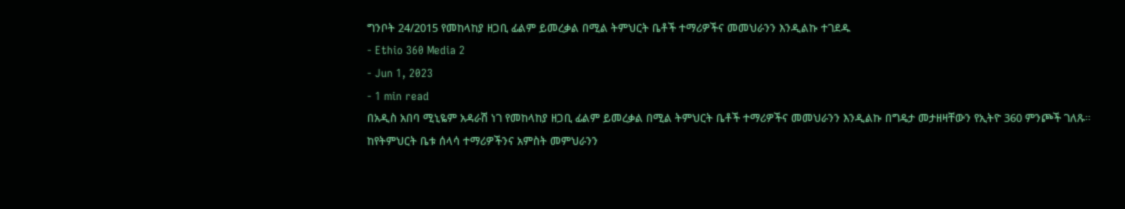ግንቦት 24/2015 የመከላከያ ዘጋቢ ፊልም ይመረቃል በሚል ትምህርት ቤቶች ተማሪዎችና መመህራንን እንዲልኩ ተገደዱ
- Ethio 360 Media 2
- Jun 1, 2023
- 1 min read
በአዲስ አበባ ሚኒዬም አዳራሽ ነገ የመከላከያ ዘጋቢ ፊልም ይመረቃል በሚል ትምህርት ቤቶች ተማሪዎችና መመህራንን እንዲልኩ በግዴታ መታዘዛቸውን የኢትዮ 360 ምንጮች ገለጹ።
ከየትምህርት ቤቱ ሰላሳ ተማሪዎችንና አምስት መምህራንን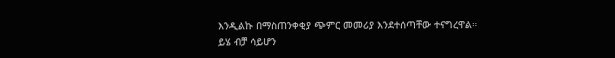እንዲልኩ በማስጠንቀቂያ ጭምር መመሪያ እንደተሰጣቸው ተናግረዋል።
ይሄ ብቻ ሳይሆን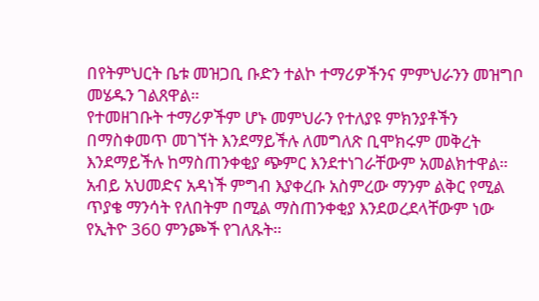በየትምህርት ቤቱ መዝጋቢ ቡድን ተልኮ ተማሪዎችንና ምምህራንን መዝግቦ መሄዱን ገልጸዋል።
የተመዘገቡት ተማሪዎችም ሆኑ መምህራን የተለያዩ ምክንያቶችን በማስቀመጥ መገኘት እንደማይችሉ ለመግለጽ ቢሞክሩም መቅረት እንደማይችሉ ከማስጠንቀቂያ ጭምር እንደተነገራቸውም አመልክተዋል።
አብይ አህመድና አዳነች ምግብ እያቀረቡ አስምረው ማንም ልቅር የሚል ጥያቄ ማንሳት የለበትም በሚል ማስጠንቀቂያ እንደወረደላቸውም ነው የኢትዮ 360 ምንጮች የገለጹት።